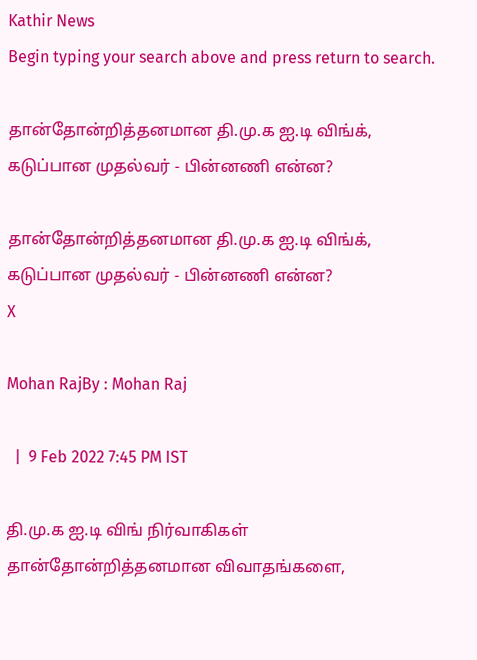Kathir News
Begin typing your search above and press return to search.

தான்தோன்றித்தனமான தி.மு.க ஐ.டி விங்க், கடுப்பான முதல்வர் - பின்னணி என்ன?

தான்தோன்றித்தனமான தி.மு.க ஐ.டி விங்க், கடுப்பான முதல்வர் - பின்னணி என்ன?
X

Mohan RajBy : Mohan Raj

  |  9 Feb 2022 7:45 PM IST

தி.மு.க ஐ.டி விங் நிர்வாகிகள் தான்தோன்றித்தனமான விவாதங்களை,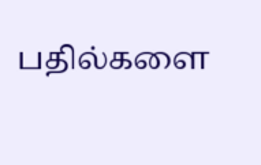பதில்களை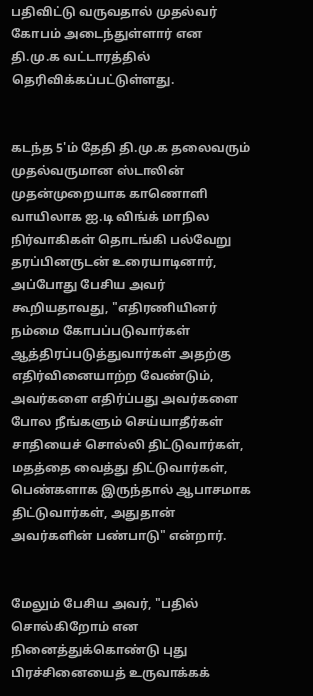பதிவிட்டு வருவதால் முதல்வர் கோபம் அடைந்துள்ளார் என தி.மு.க வட்டாரத்தில் தெரிவிக்கப்பட்டுள்ளது.


கடந்த 5'ம் தேதி தி.மு.க தலைவரும் முதல்வருமான ஸ்டாலின் முதன்முறையாக காணொளி வாயிலாக ஐ.டி விங்க் மாநில நிர்வாகிகள் தொடங்கி பல்வேறு தரப்பினருடன் உரையாடினார், அப்போது பேசிய அவர் கூறியதாவது, "எதிரணியினர் நம்மை கோபப்படுவார்கள் ஆத்திரப்படுத்துவார்கள் அதற்கு எதிர்வினையாற்ற வேண்டும், அவர்களை எதிர்ப்பது அவர்களை போல நீங்களும் செய்யாதீர்கள் சாதியைச் சொல்லி திட்டுவார்கள், மதத்தை வைத்து திட்டுவார்கள், பெண்களாக இருந்தால் ஆபாசமாக திட்டுவார்கள், அதுதான் அவர்களின் பண்பாடு" என்றார்.


மேலும் பேசிய அவர், "பதில் சொல்கிறோம் என நினைத்துக்கொண்டு புது பிரச்சினையைத் உருவாக்கக்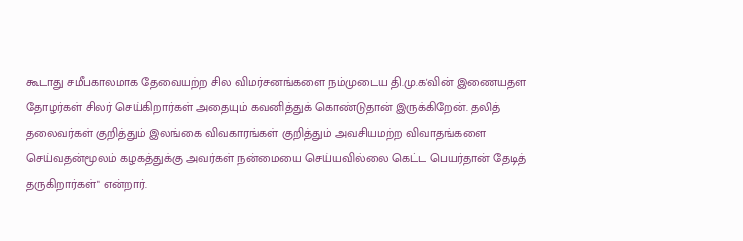கூடாது சமீபகாலமாக தேவையற்ற சில விமர்சனங்களை நம்முடைய தி.மு.க'வின் இணையதள தோழர்கள் சிலர் செய்கிறார்கள் அதையும் கவனித்துக் கொண்டுதான் இருக்கிறேன். தலித் தலைவர்கள் குறித்தும் இலங்கை விவகாரங்கள் குறித்தும் அவசியமற்ற விவாதங்களை செய்வதன்மூலம் கழகத்துக்கு அவர்கள் நன்மையை செய்யவில்லை கெட்ட பெயர்தான் தேடித் தருகிறார்கள்" என்றார்.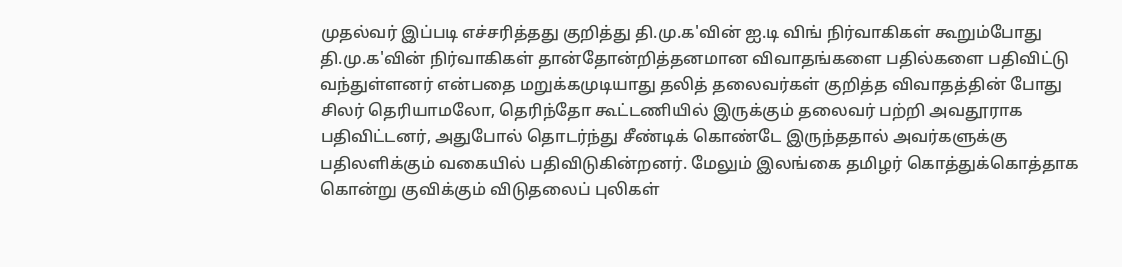முதல்வர் இப்படி எச்சரித்தது குறித்து தி.மு.க'வின் ஐ.டி விங் நிர்வாகிகள் கூறும்போது தி.மு.க'வின் நிர்வாகிகள் தான்தோன்றித்தனமான விவாதங்களை பதில்களை பதிவிட்டு வந்துள்ளனர் என்பதை மறுக்கமுடியாது தலித் தலைவர்கள் குறித்த விவாதத்தின் போது சிலர் தெரியாமலோ, தெரிந்தோ கூட்டணியில் இருக்கும் தலைவர் பற்றி அவதூராக பதிவிட்டனர், அதுபோல் தொடர்ந்து சீண்டிக் கொண்டே இருந்ததால் அவர்களுக்கு பதிலளிக்கும் வகையில் பதிவிடுகின்றனர். மேலும் இலங்கை தமிழர் கொத்துக்கொத்தாக கொன்று குவிக்கும் விடுதலைப் புலிகள்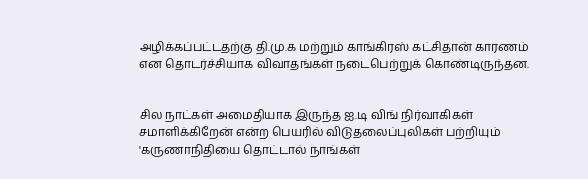அழிக்கப்பட்டதற்கு தி.மு.க மற்றும் காங்கிரஸ் கட்சிதான் காரணம் என தொடர்ச்சியாக விவாதங்கள் நடைபெற்றுக் கொண்டிருந்தன.


சில நாட்கள் அமைதியாக இருந்த ஐ.டி விங் நிர்வாகிகள் சமாளிக்கிறேன் என்ற பெயரில் விடுதலைப்புலிகள் பற்றியும் 'கருணாநிதியை தொட்டால் நாங்கள்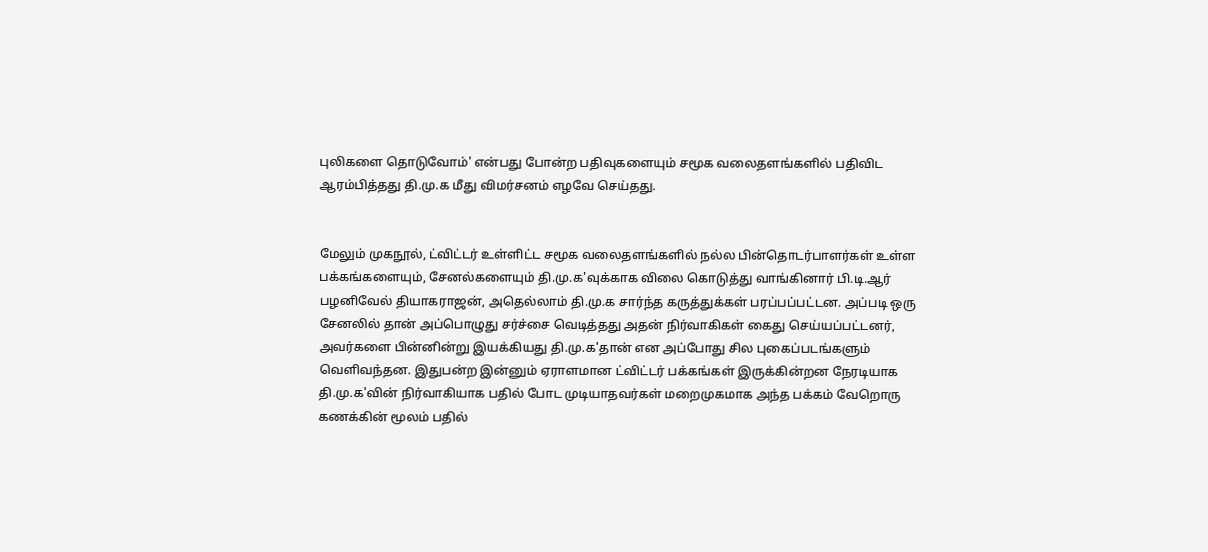புலிகளை தொடுவோம்' என்பது போன்ற பதிவுகளையும் சமூக வலைதளங்களில் பதிவிட ஆரம்பித்தது தி.மு.க மீது விமர்சனம் எழவே செய்தது.


மேலும் முகநூல், ட்விட்டர் உள்ளிட்ட சமூக வலைதளங்களில் நல்ல பின்தொடர்பாளர்கள் உள்ள பக்கங்களையும், சேனல்களையும் தி.மு.க'வுக்காக விலை கொடுத்து வாங்கினார் பி.டி.ஆர் பழனிவேல் தியாகராஜன், அதெல்லாம் தி.மு.க சார்ந்த கருத்துக்கள் பரப்பப்பட்டன. அப்படி ஒரு சேனலில் தான் அப்பொழுது சர்ச்சை வெடித்தது அதன் நிர்வாகிகள் கைது செய்யப்பட்டனர், அவர்களை பின்னின்று இயக்கியது தி.மு.க'தான் என அப்போது சில புகைப்படங்களும் வெளிவந்தன. இதுபன்ற இன்னும் ஏராளமான ட்விட்டர் பக்கங்கள் இருக்கின்றன நேரடியாக தி.மு.க'வின் நிர்வாகியாக பதில் போட முடியாதவர்கள் மறைமுகமாக அந்த பக்கம் வேறொரு கணக்கின் மூலம் பதில்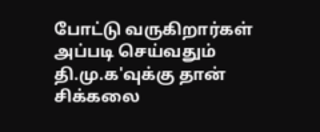போட்டு வருகிறார்கள் அப்படி செய்வதும் தி.மு.க'வுக்கு தான் சிக்கலை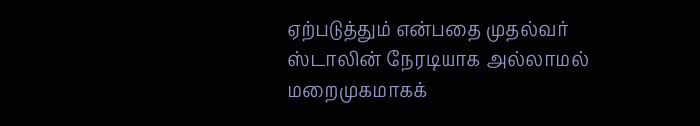ஏற்படுத்தும் என்பதை முதல்வர் ஸ்டாலின் நேரடியாக அல்லாமல் மறைமுகமாகக்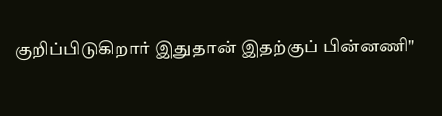குறிப்பிடுகிறார் இதுதான் இதற்குப் பின்னணி"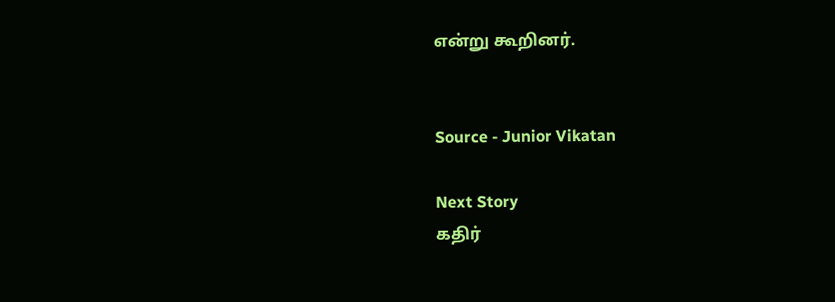என்று கூறினர்.


Source - Junior Vikatan

Next Story
கதிர்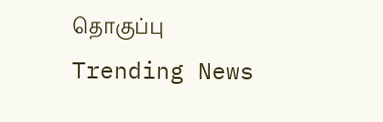தொகுப்பு
Trending News